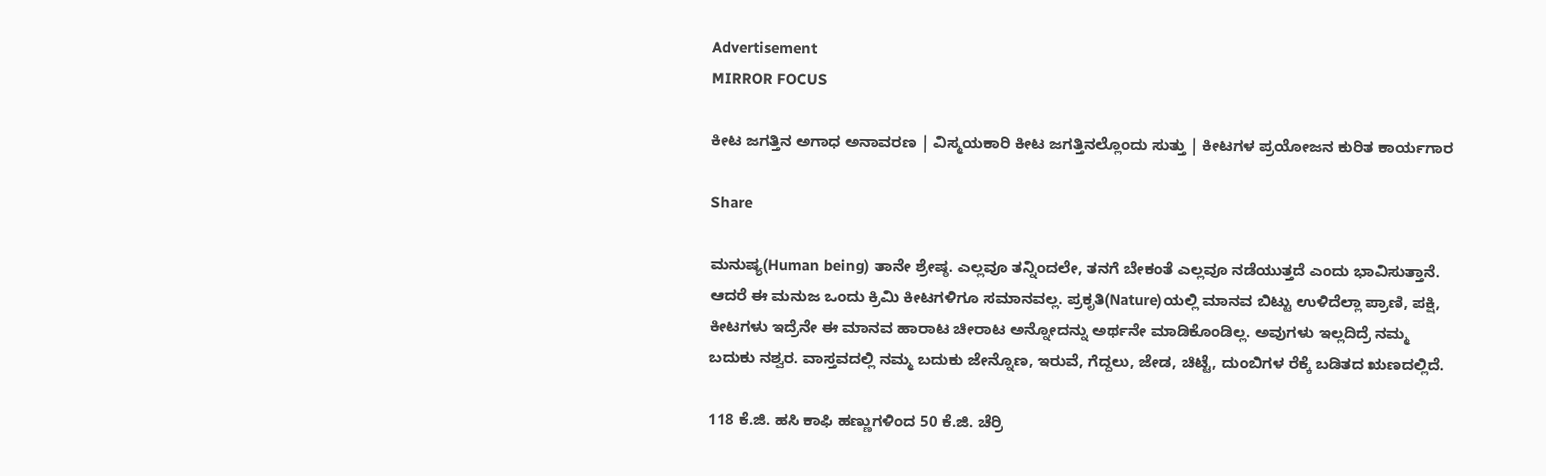Advertisement
MIRROR FOCUS

ಕೀಟ ಜಗತ್ತಿನ ಅಗಾಧ ಅನಾವರಣ | ವಿಸ್ಮಯಕಾರಿ ಕೀಟ ಜಗತ್ತಿನಲ್ಲೊಂದು ಸುತ್ತು | ಕೀಟಗಳ ಪ್ರಯೋಜನ ಕುರಿತ ಕಾರ್ಯಗಾರ

Share

ಮನುಷ್ಯ(Human being) ತಾನೇ ಶ್ರೇಷ್ಠ. ಎಲ್ಲವೂ ತನ್ನಿಂದಲೇ, ತನಗೆ ಬೇಕಂತೆ ಎಲ್ಲವೂ ನಡೆಯುತ್ತದೆ ಎಂದು ಭಾವಿಸುತ್ತಾನೆ. ಆದರೆ ಈ ಮನುಜ ಒಂದು ಕ್ರಿಮಿ ಕೀಟಗಳಿಗೂ ಸಮಾನವಲ್ಲ. ಪ್ರಕೃತಿ(Nature)ಯಲ್ಲಿ ಮಾನವ ಬಿಟ್ಟು ಉಳಿದೆಲ್ಲಾ ಪ್ರಾಣಿ, ಪಕ್ಷಿ, ಕೀಟಗಳು ಇದ್ರೆನೇ ಈ ಮಾನವ ಹಾರಾಟ ಚೀರಾಟ ಅನ್ನೋದನ್ನು ಅರ್ಥನೇ ಮಾಡಿಕೊಂಡಿಲ್ಲ. ಅವುಗಳು ಇಲ್ಲದಿದ್ರೆ ನಮ್ಮ ಬದುಕು ನಶ್ವರ. ವಾಸ್ತವದಲ್ಲಿ ನಮ್ಮ ಬದುಕು ಜೇನ್ನೊಣ, ಇರುವೆ, ಗೆದ್ದಲು, ಜೇಡ, ಚಿಟ್ಟೆ, ದುಂಬಿಗಳ ರೆಕ್ಕೆ ಬಡಿತದ ಋಣದಲ್ಲಿದೆ.

118 ಕೆ.ಜಿ. ಹಸಿ ಕಾಫಿ ಹಣ್ಣುಗಳಿಂದ 50 ಕೆ.ಜಿ. ಚೆರ್ರಿ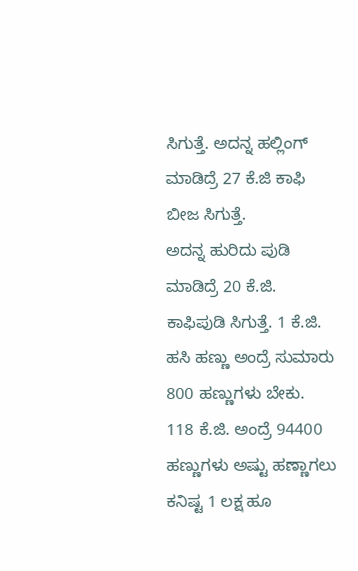ಸಿಗುತ್ತೆ. ಅದನ್ನ ಹಲ್ಲಿಂಗ್ ಮಾಡಿದ್ರೆ 27 ಕೆ.ಜಿ ಕಾಫಿ ಬೀಜ ಸಿಗುತ್ತೆ.
ಅದನ್ನ ಹುರಿದು ಪುಡಿ ಮಾಡಿದ್ರೆ 20 ಕೆ.ಜಿ. ಕಾಫಿಪುಡಿ ಸಿಗುತ್ತೆ. 1 ಕೆ.ಜಿ. ಹಸಿ ಹಣ್ಣು ಅಂದ್ರೆ ಸುಮಾರು 800 ಹಣ್ಣುಗಳು ಬೇಕು.
118 ಕೆ.ಜಿ. ಅಂದ್ರೆ 94400 ಹಣ್ಣುಗಳು ಅಷ್ಟು ಹಣ್ಣಾಗಲು ಕನಿಷ್ಟ 1 ಲಕ್ಷ ಹೂ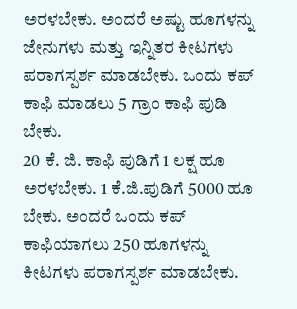ಅರಳಬೇಕು. ಅಂದರೆ ಅಷ್ಟು ಹೂಗಳನ್ನು ಜೇನುಗಳು ಮತ್ತು ಇನ್ನಿತರ ಕೀಟಗಳು ಪರಾಗಸ್ಪರ್ಶ ಮಾಡಬೇಕು. ಒಂದು ಕಪ್ ಕಾಫಿ ಮಾಡಲು 5 ಗ್ರಾಂ ಕಾಫಿ ಪುಡಿ ಬೇಕು.
20 ಕೆ. ಜಿ. ಕಾಫಿ ಪುಡಿಗೆ 1 ಲಕ್ಷ ಹೂ ಅರಳಬೇಕು. 1 ಕೆ.ಜಿ.ಪುಡಿಗೆ 5000 ಹೂ ಬೇಕು. ಅಂದರೆ ಒಂದು ಕಪ್‌ ಕಾಫಿಯಾಗಲು 250 ಹೂಗಳನ್ನು ಕೀಟಗಳು ಪರಾಗಸ್ಪರ್ಶ ಮಾಡಬೇಕು.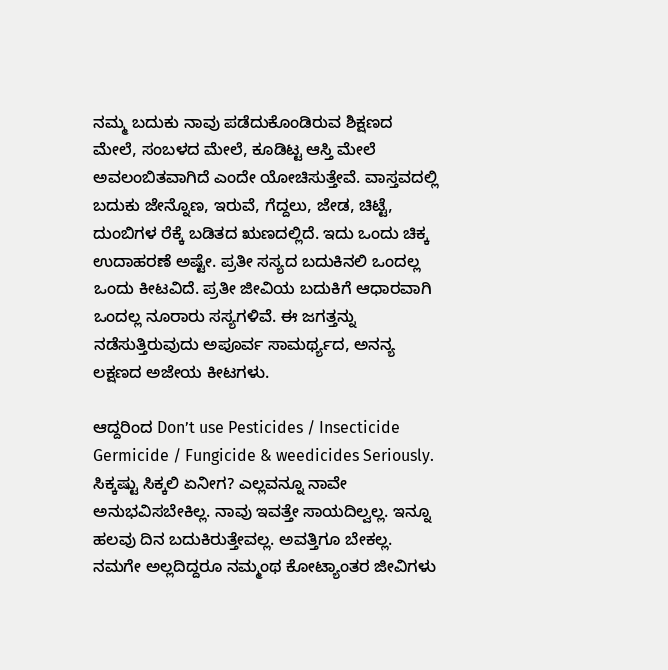ನಮ್ಮ ಬದುಕು ನಾವು ಪಡೆದುಕೊಂಡಿರುವ ಶಿಕ್ಷಣದ ಮೇಲೆ, ಸಂಬಳದ ಮೇಲೆ, ಕೂಡಿಟ್ಟ ಆಸ್ತಿ ಮೇಲೆ ಅವಲಂಬಿತವಾಗಿದೆ ಎಂದೇ ಯೋಚಿಸುತ್ತೇವೆ. ವಾಸ್ತವದಲ್ಲಿ ಬದುಕು ಜೇನ್ನೊಣ, ಇರುವೆ, ಗೆದ್ದಲು, ಜೇಡ, ಚಿಟ್ಟೆ, ದುಂಬಿಗಳ ರೆಕ್ಕೆ ಬಡಿತದ ಋಣದಲ್ಲಿದೆ. ಇದು ಒಂದು ಚಿಕ್ಕ ಉದಾಹರಣೆ ಅಷ್ಟೇ. ಪ್ರತೀ ಸಸ್ಯದ ಬದುಕಿನಲಿ ಒಂದಲ್ಲ ಒಂದು ಕೀಟವಿದೆ. ಪ್ರತೀ ಜೀವಿಯ ಬದುಕಿಗೆ ಆಧಾರವಾಗಿ ಒಂದಲ್ಲ ನೂರಾರು ಸಸ್ಯಗಳಿವೆ. ಈ ಜಗತ್ತನ್ನು ನಡೆಸುತ್ತಿರುವುದು ಅಪೂರ್ವ ಸಾಮರ್ಥ್ಯದ, ಅನನ್ಯ ಲಕ್ಷಣದ ಅಜೇಯ ಕೀಟಗಳು.

ಆದ್ದರಿಂದ Don’t use Pesticides / Insecticide Germicide / Fungicide & weedicides Seriously. ಸಿಕ್ಕಷ್ಟು ಸಿಕ್ಕಲಿ ಏನೀಗ? ಎಲ್ಲವನ್ನೂ ನಾವೇ ಅನುಭವಿಸಬೇಕಿಲ್ಲ. ನಾವು ಇವತ್ತೇ ಸಾಯದಿಲ್ವಲ್ಲ. ಇನ್ನೂ ಹಲವು ದಿನ ಬದುಕಿರುತ್ತೇವಲ್ಲ. ಅವತ್ತಿಗೂ ಬೇಕಲ್ಲ. ನಮಗೇ ಅಲ್ಲದಿದ್ದರೂ ನಮ್ಮಂಥ ಕೋಟ್ಯಾಂತರ ಜೀವಿಗಳು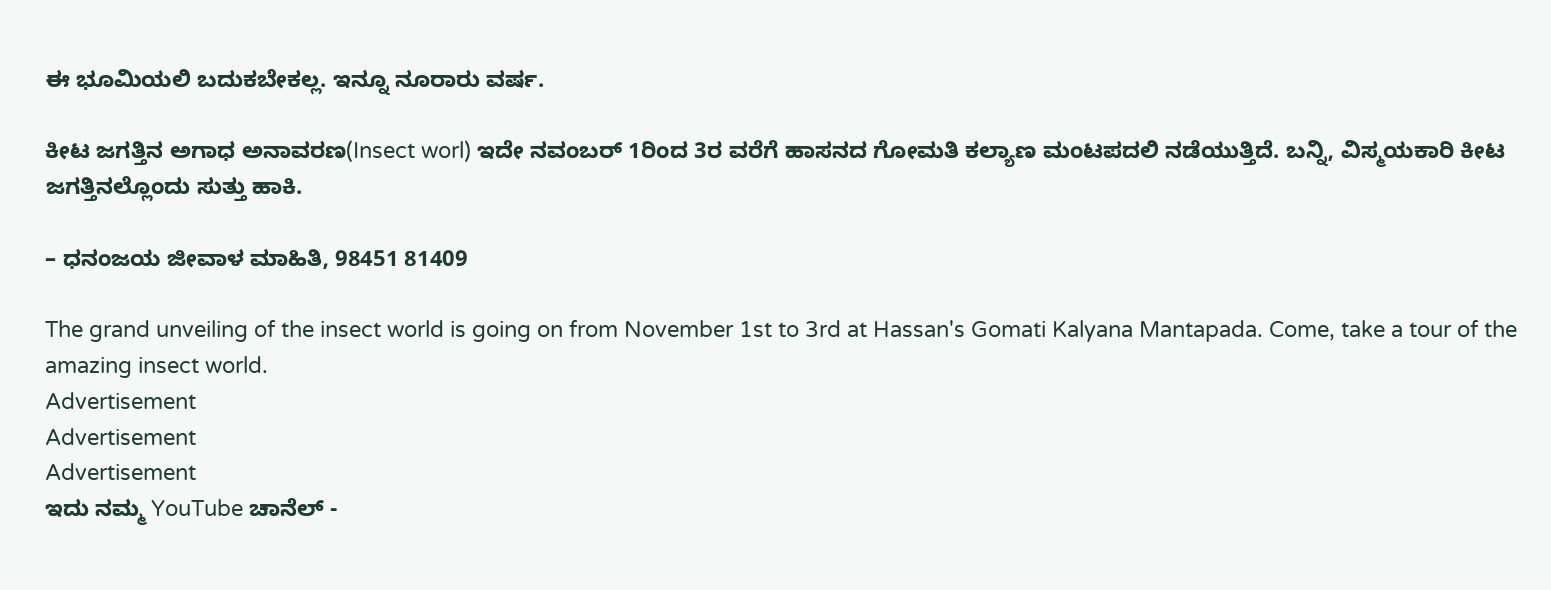ಈ ಭೂಮಿಯಲಿ ಬದುಕಬೇಕಲ್ಲ. ಇನ್ನೂ ನೂರಾರು ವರ್ಷ.

ಕೀಟ ಜಗತ್ತಿನ ಅಗಾಧ ಅನಾವರಣ(Insect worl) ಇದೇ ನವಂಬರ್ 1ರಿಂದ 3ರ ವರೆಗೆ ಹಾಸನದ ಗೋಮತಿ ಕಲ್ಯಾಣ ಮಂಟಪದಲಿ ನಡೆಯುತ್ತಿದೆ. ಬನ್ನಿ, ವಿಸ್ಮಯಕಾರಿ ಕೀಟ ಜಗತ್ತಿನಲ್ಲೊಂದು ಸುತ್ತು ಹಾಕಿ.

– ಧನಂಜಯ ಜೀವಾಳ ಮಾಹಿತಿ, 98451 81409

The grand unveiling of the insect world is going on from November 1st to 3rd at Hassan's Gomati Kalyana Mantapada. Come, take a tour of the amazing insect world.
Advertisement
Advertisement
Advertisement
ಇದು ನಮ್ಮ YouTube ಚಾನೆಲ್ -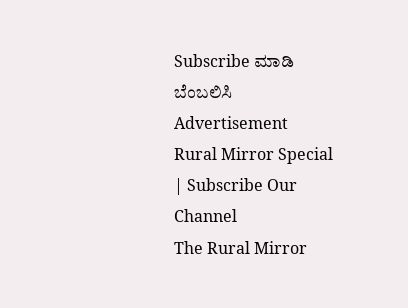Subscribe ಮಾಡಿ ಬೆಂಬಲಿಸಿ
Advertisement
Rural Mirror Special | Subscribe Our Channel
The Rural Mirror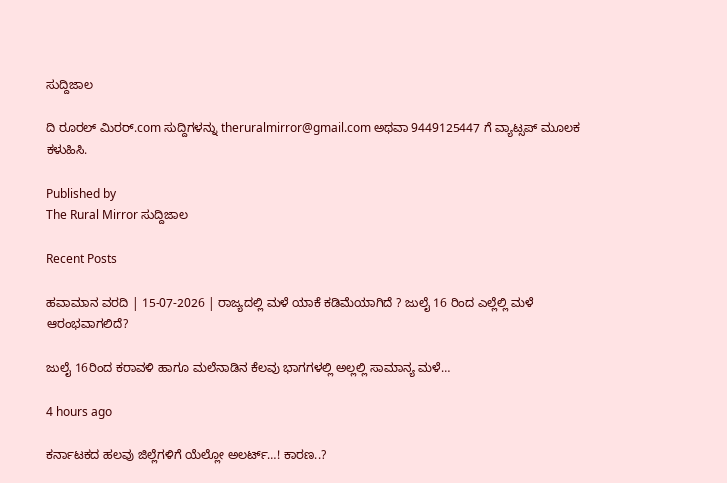ಸುದ್ದಿಜಾಲ

ದಿ ರೂರಲ್‌ ಮಿರರ್.com ಸುದ್ದಿಗಳನ್ನು ‌theruralmirror@gmail.com ಅಥವಾ 9449125447 ಗೆ ವ್ಯಾಟ್ಸಪ್ ಮೂಲಕ ಕಳುಹಿಸಿ.

Published by
The Rural Mirror ಸುದ್ದಿಜಾಲ

Recent Posts

ಹವಾಮಾನ ವರದಿ | 15-07-2026 | ರಾಜ್ಯದಲ್ಲಿ ಮಳೆ ಯಾಕೆ ಕಡಿಮೆಯಾಗಿದೆ ? ಜುಲೈ 16 ರಿಂದ ಎಲ್ಲೆಲ್ಲಿ ಮಳೆ ಆರಂಭವಾಗಲಿದೆ?

ಜುಲೈ 16ರಿಂದ ಕರಾವಳಿ ಹಾಗೂ ಮಲೆನಾಡಿನ ಕೆಲವು ಭಾಗಗಳಲ್ಲಿ ಅಲ್ಲಲ್ಲಿ ಸಾಮಾನ್ಯ ಮಳೆ…

4 hours ago

ಕರ್ನಾಟಕದ ಹಲವು ಜಿಲ್ಲೆಗಳಿಗೆ ಯೆಲ್ಲೋ ಅಲರ್ಟ್…! ಕಾರಣ..?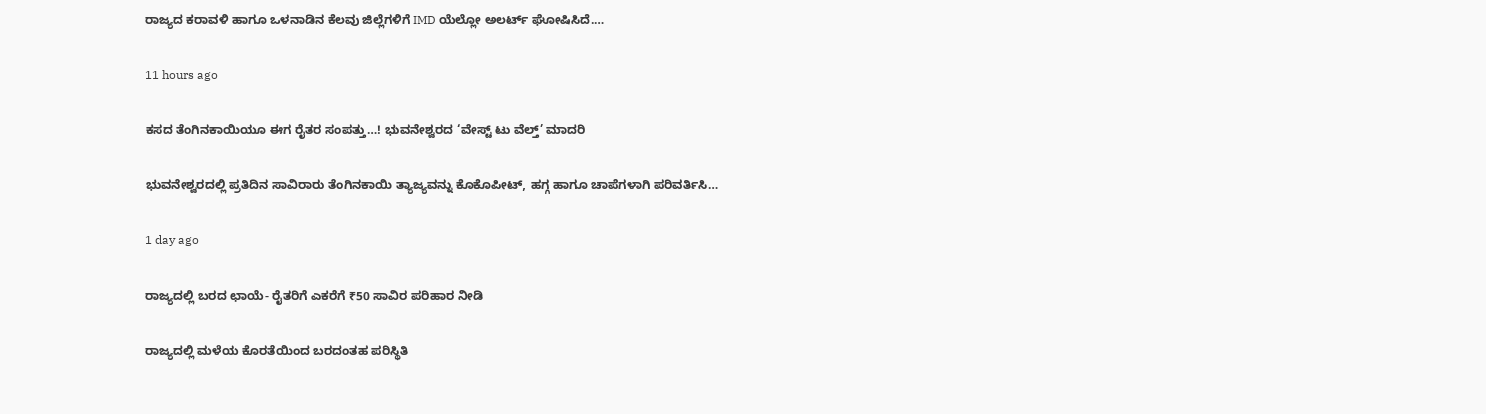ರಾಜ್ಯದ ಕರಾವಳಿ ಹಾಗೂ ಒಳನಾಡಿನ ಕೆಲವು ಜಿಲ್ಲೆಗಳಿಗೆ IMD ಯೆಲ್ಲೋ ಅಲರ್ಟ್ ಘೋಷಿಸಿದೆ.…

11 hours ago

ಕಸದ ತೆಂಗಿನಕಾಯಿಯೂ ಈಗ ರೈತರ ಸಂಪತ್ತು…! ಭುವನೇಶ್ವರದ ‘ವೇಸ್ಟ್ ಟು ವೆಲ್ತ್’ ಮಾದರಿ

ಭುವನೇಶ್ವರದಲ್ಲಿ ಪ್ರತಿದಿನ ಸಾವಿರಾರು ತೆಂಗಿನಕಾಯಿ ತ್ಯಾಜ್ಯವನ್ನು ಕೊಕೊಪೀಟ್, ಹಗ್ಗ ಹಾಗೂ ಚಾಪೆಗಳಾಗಿ ಪರಿವರ್ತಿಸಿ…

1 day ago

ರಾಜ್ಯದಲ್ಲಿ ಬರದ ಛಾಯೆ- ರೈತರಿಗೆ ಎಕರೆಗೆ ₹50 ಸಾವಿರ ಪರಿಹಾರ ನೀಡಿ

ರಾಜ್ಯದಲ್ಲಿ ಮಳೆಯ ಕೊರತೆಯಿಂದ ಬರದಂತಹ ಪರಿಸ್ಥಿತಿ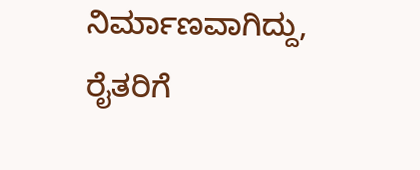ನಿರ್ಮಾಣವಾಗಿದ್ದು, ರೈತರಿಗೆ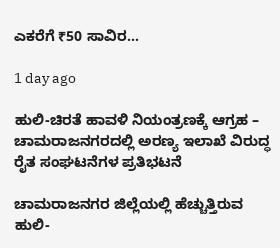ಎಕರೆಗೆ ₹50 ಸಾವಿರ…

1 day ago

ಹುಲಿ-ಚಿರತೆ ಹಾವಳಿ ನಿಯಂತ್ರಣಕ್ಕೆ ಆಗ್ರಹ – ಚಾಮರಾಜನಗರದಲ್ಲಿ ಅರಣ್ಯ ಇಲಾಖೆ ವಿರುದ್ಧ ರೈತ ಸಂಘಟನೆಗಳ ಪ್ರತಿಭಟನೆ

ಚಾಮರಾಜನಗರ ಜಿಲ್ಲೆಯಲ್ಲಿ ಹೆಚ್ಚುತ್ತಿರುವ ಹುಲಿ-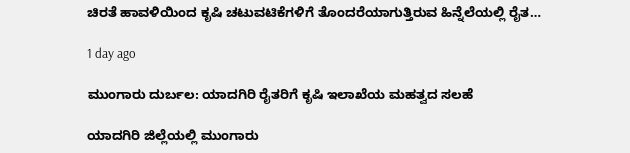ಚಿರತೆ ಹಾವಳಿಯಿಂದ ಕೃಷಿ ಚಟುವಟಿಕೆಗಳಿಗೆ ತೊಂದರೆಯಾಗುತ್ತಿರುವ ಹಿನ್ನೆಲೆಯಲ್ಲಿ ರೈತ…

1 day ago

ಮುಂಗಾರು ದುರ್ಬಲ: ಯಾದಗಿರಿ ರೈತರಿಗೆ ಕೃಷಿ ಇಲಾಖೆಯ ಮಹತ್ವದ ಸಲಹೆ

ಯಾದಗಿರಿ ಜಿಲ್ಲೆಯಲ್ಲಿ ಮುಂಗಾರು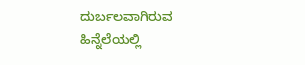ದುರ್ಬಲವಾಗಿರುವ ಹಿನ್ನೆಲೆಯಲ್ಲಿ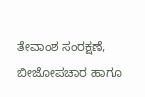ತೇವಾಂಶ ಸಂರಕ್ಷಣೆ, ಬೀಜೋಪಚಾರ ಹಾಗೂ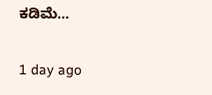ಕಡಿಮೆ…

1 day ago